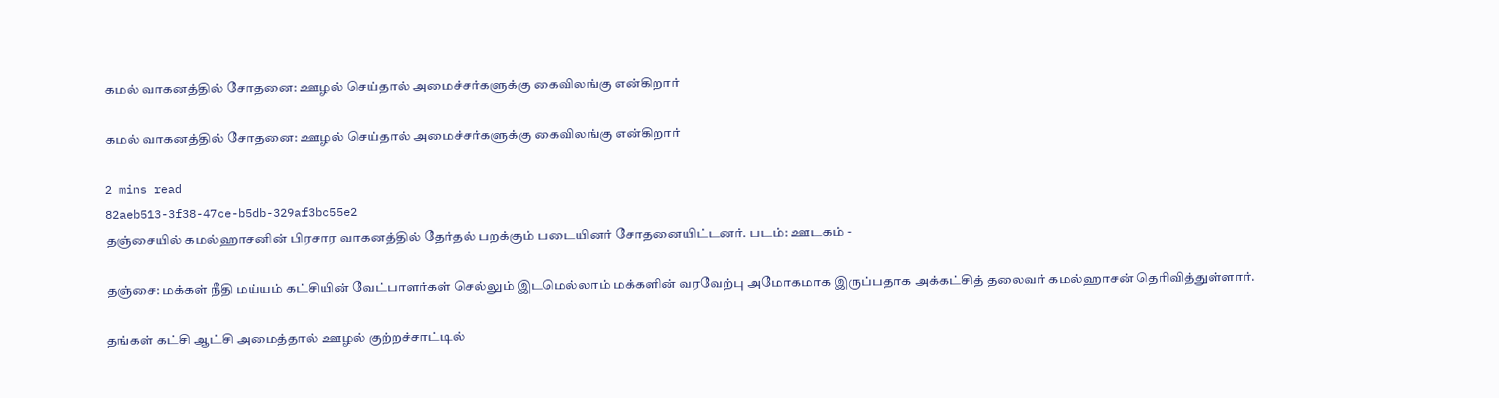கமல் வாகனத்தில் சோதனை: ஊழல் செய்தால் அமைச்சர்களுக்கு கைவிலங்கு என்கிறார்

கமல் வாகனத்தில் சோதனை: ஊழல் செய்தால் அமைச்சர்களுக்கு கைவிலங்கு என்கிறார்

2 mins read
82aeb513-3f38-47ce-b5db-329af3bc55e2
தஞ்சையில் கமல்ஹாசனின் பிரசார வாகனத்தில் தேர்தல் பறக்கும் படையினர் சோதனையிட்டனர். படம்: ஊடகம் -

தஞ்சை: மக்கள் நீதி மய்யம் கட்சியின் வேட்பாளர்கள் செல்லும் இடமெல்லாம் மக்களின் வரவேற்பு அமோகமாக இருப்பதாக அக்கட்சித் தலைவர் கமல்ஹாசன் தெரிவித்துள்ளார்.

தங்கள் கட்சி ஆட்சி அமைத்தால் ஊழல் குற்றச்சாட்டில்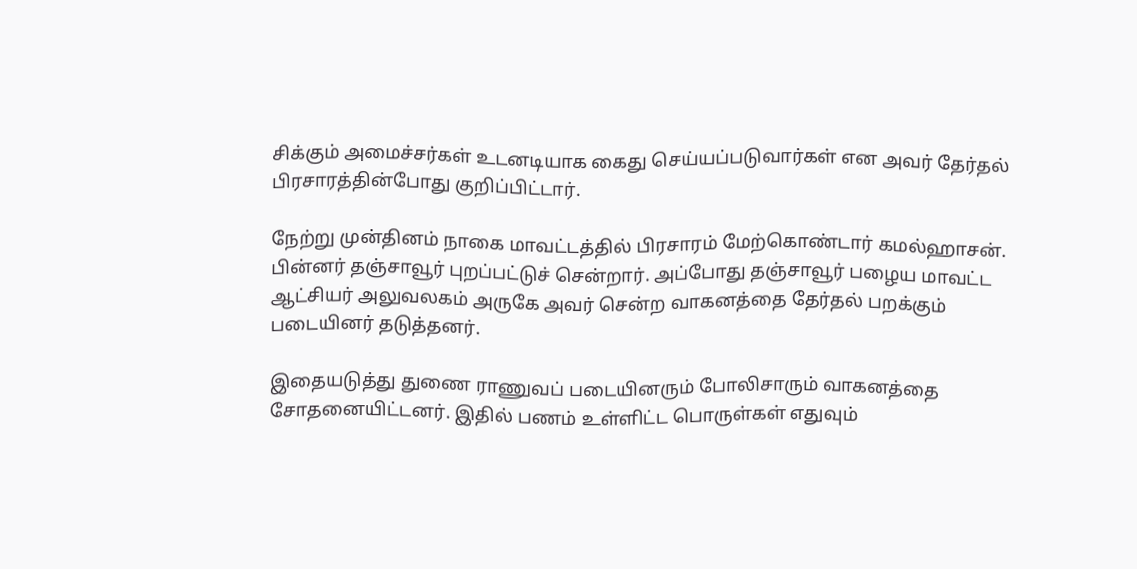சிக்கும் அமைச்சர்கள் உடனடியாக கைது செய்யப்படுவார்கள் என அவர் தேர்தல் பிரசாரத்தின்போது குறிப்பிட்டார்.

நேற்று முன்தினம் நாகை மாவட்டத்தில் பிரசாரம் மேற்கொண்டார் கமல்ஹாசன். பின்னர் தஞ்சாவூர் புறப்பட்டுச் சென்றார். அப்போது தஞ்சாவூர் பழைய மாவட்ட ஆட்சியர் அலுவலகம் அருகே அவர் சென்ற வாகனத்தை தேர்தல் பறக்கும் படையினர் தடுத்தனர்.

இதையடுத்து துணை ராணுவப் படையினரும் போலிசாரும் வாகனத்தை சோதனையிட்டனர். இதில் பணம் உள்ளிட்ட பொருள்கள் எதுவும்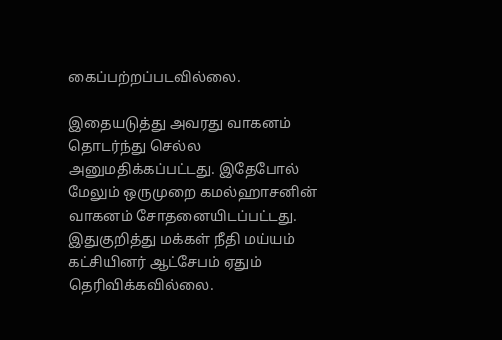கைப்பற்றப்படவில்லை.

இதையடுத்து அவரது வாகனம் தொடர்ந்து செல்ல அனுமதிக்கப்பட்டது. இதேபோல் மேலும் ஒருமுறை கமல்ஹாசனின் வாகனம் சோதனையிடப்பட்டது. இதுகுறித்து மக்கள் நீதி மய்யம் கட்சியினர் ஆட்சேபம் ஏதும் தெரிவிக்கவில்லை.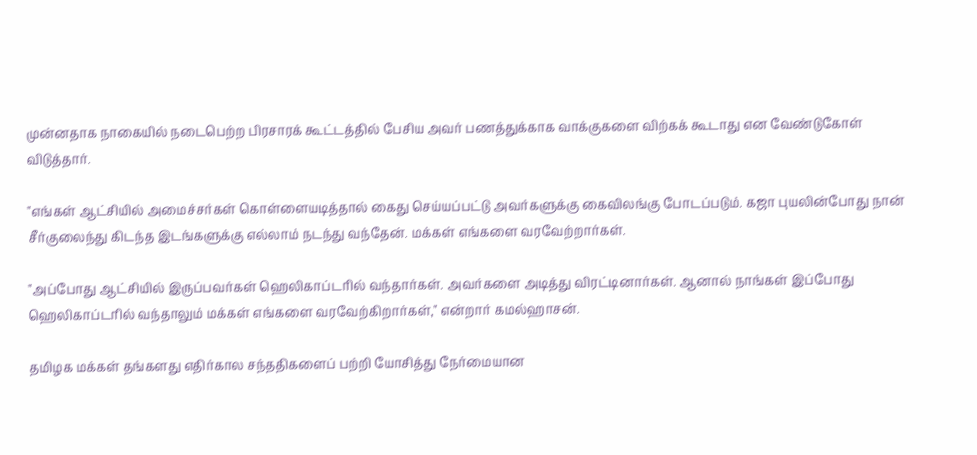முன்னதாக நாகையில் நடைபெற்ற பிரசாரக் கூட்டத்தில் பேசிய அவர் பணத்துக்காக வாக்குகளை விற்கக் கூடாது என வேண்டுகோள் விடுத்தார்.

"எங்கள் ஆட்சியில் அமைச்சர்கள் கொள்ளையடித்தால் கைது செய்யப்பட்டு அவர்களுக்கு கைவிலங்கு போடப்படும். கஜா புயலின்போது நான் சீர்குலைந்து கிடந்த இடங்களுக்கு எல்லாம் நடந்து வந்தேன். மக்கள் எங்களை வரவேற்றார்கள்.

"அப்போது ஆட்சியில் இருப்பவர்கள் ஹெலிகாப்டரில் வந்தார்கள். அவர்களை அடித்து விரட்டினார்கள். ஆனால் நாங்கள் இப்போது ஹெலிகாப்டரில் வந்தாலும் மக்கள் எங்களை வரவேற்கிறார்கள்," என்றார் கமல்ஹாசன்.

தமிழக மக்கள் தங்களது எதிர்கால சந்ததிகளைப் பற்றி யோசித்து நேர்மையான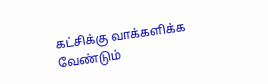கட்சிக்கு வாக்களிக்க வேண்டும்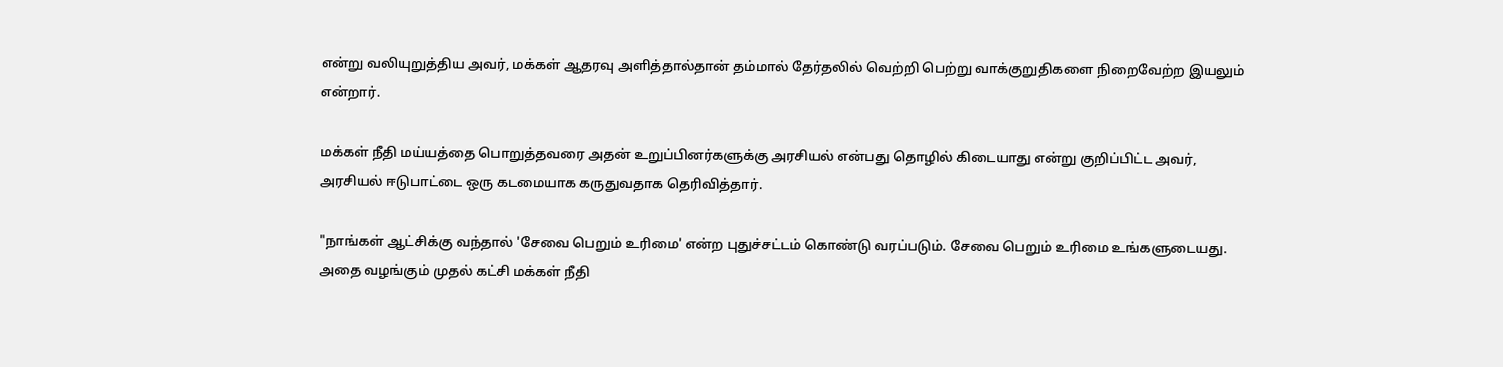என்று வலியுறுத்திய அவர், மக்கள் ஆதரவு அளித்தால்தான் தம்மால் தேர்தலில் வெற்றி பெற்று வாக்குறுதிகளை நிறைவேற்ற இயலும் என்றார்.

மக்கள் நீதி மய்யத்தை பொறுத்தவரை அதன் உறுப்பினர்களுக்கு அரசியல் என்பது தொழில் கிடையாது என்று குறிப்பிட்ட அவர், அரசியல் ஈடுபாட்டை ஒரு கடமையாக கருதுவதாக தெரிவித்தார்.

"நாங்கள் ஆட்சிக்கு வந்தால் 'சேவை பெறும் உரிமை' என்ற புதுச்சட்டம் கொண்டு வரப்படும். சேவை பெறும் உரிமை உங்களுடையது. அதை வழங்கும் முதல் கட்சி மக்கள் நீதி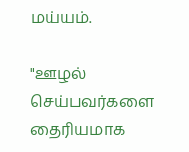மய்யம்.

"ஊழல் செய்பவர்களை தைரியமாக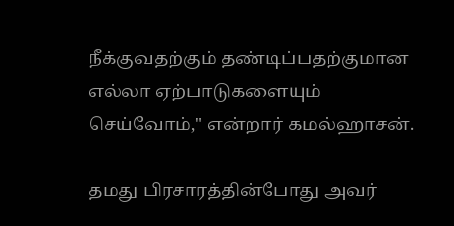நீக்குவதற்கும் தண்டிப்பதற்குமான எல்லா ஏற்பாடுகளையும் செய்வோம்," என்றார் கமல்ஹாசன்.

தமது பிரசாரத்தின்போது அவர்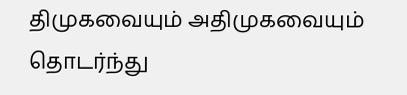திமுகவையும் அதிமுகவையும் தொடர்ந்து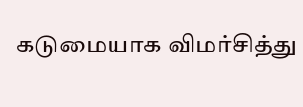கடுமையாக விமர்சித்து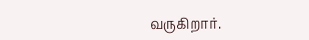வருகிறார்.